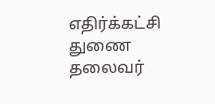எதிர்க்கட்சி துணை தலைவர்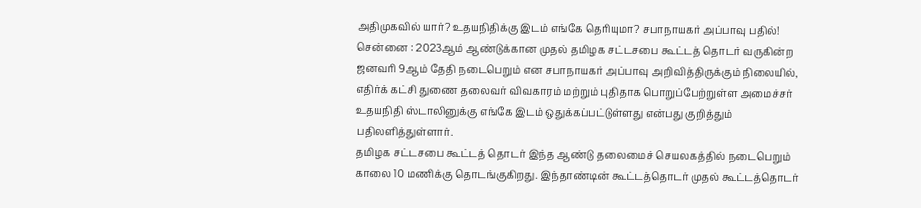அதிமுகவில் யார்? உதயநிதிக்கு இடம் எங்கே தெரியுமா? சபாநாயகர் அப்பாவு பதில்!
சென்னை : 2023ஆம் ஆண்டுக்கான முதல் தமிழக சட்டசபை கூட்டத் தொடர் வருகின்ற ஜனவரி 9ஆம் தேதி நடைபெறும் என சபாநாயகர் அப்பாவு அறிவித்திருக்கும் நிலையில், எதிர்க் கட்சி துணை தலைவர் விவகாரம் மற்றும் புதிதாக பொறுப்பேற்றுள்ள அமைச்சர் உதயநிதி ஸ்டாலினுக்கு எங்கே இடம் ஒதுக்கப்பட்டுள்ளது என்பது குறித்தும் பதிலளித்துள்ளார்.
தமிழக சட்டசபை கூட்டத் தொடர் இந்த ஆண்டு தலைமைச் செயலகத்தில் நடைபெறும் காலை 10 மணிக்கு தொடங்குகிறது. இந்தாண்டின் கூட்டத்தொடர் முதல் கூட்டத்தொடர்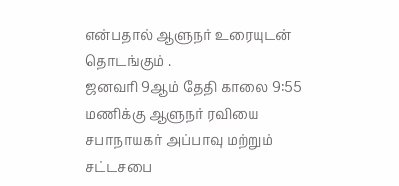என்பதால் ஆளுநர் உரையுடன் தொடங்கும் .
ஜனவரி 9ஆம் தேதி காலை 9:55 மணிக்கு ஆளுநர் ரவியை சபாநாயகர் அப்பாவு மற்றும் சட்டசபை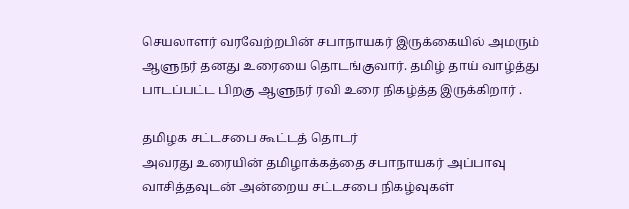செயலாளர் வரவேற்றபின் சபாநாயகர் இருக்கையில் அமரும் ஆளுநர் தனது உரையை தொடங்குவார். தமிழ் தாய் வாழ்த்து பாடப்பட்ட பிறகு ஆளுநர் ரவி உரை நிகழ்த்த இருக்கிறார் .

தமிழக சட்டசபை கூட்டத் தொடர்
அவரது உரையின் தமிழாக்கத்தை சபாநாயகர் அப்பாவு வாசித்தவுடன் அன்றைய சட்டசபை நிகழ்வுகள்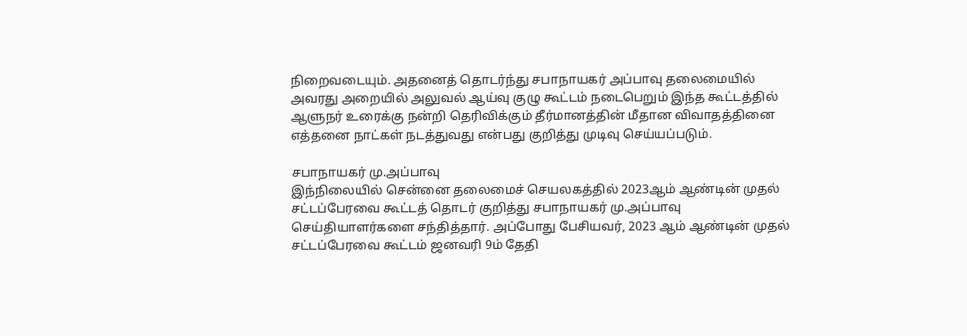நிறைவடையும். அதனைத் தொடர்ந்து சபாநாயகர் அப்பாவு தலைமையில் அவரது அறையில் அலுவல் ஆய்வு குழு கூட்டம் நடைபெறும் இந்த கூட்டத்தில் ஆளுநர் உரைக்கு நன்றி தெரிவிக்கும் தீர்மானத்தின் மீதான விவாதத்தினை எத்தனை நாட்கள் நடத்துவது என்பது குறித்து முடிவு செய்யப்படும்.

சபாநாயகர் மு.அப்பாவு
இந்நிலையில் சென்னை தலைமைச் செயலகத்தில் 2023ஆம் ஆண்டின் முதல் சட்டப்பேரவை கூட்டத் தொடர் குறித்து சபாநாயகர் மு.அப்பாவு செய்தியாளர்களை சந்தித்தார். அப்போது பேசியவர், 2023 ஆம் ஆண்டின் முதல் சட்டப்பேரவை கூட்டம் ஜனவரி 9ம் தேதி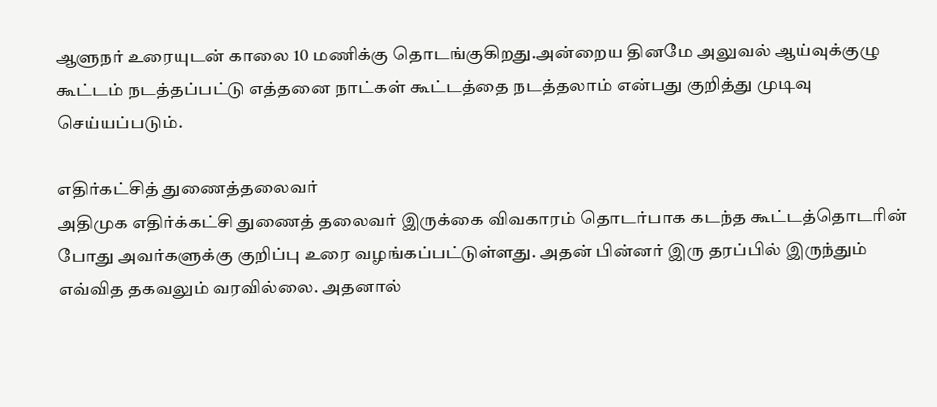ஆளுநர் உரையுடன் காலை 10 மணிக்கு தொடங்குகிறது.அன்றைய தினமே அலுவல் ஆய்வுக்குழு கூட்டம் நடத்தப்பட்டு எத்தனை நாட்கள் கூட்டத்தை நடத்தலாம் என்பது குறித்து முடிவு செய்யப்படும்.

எதிர்கட்சித் துணைத்தலைவர்
அதிமுக எதிர்க்கட்சி துணைத் தலைவர் இருக்கை விவகாரம் தொடர்பாக கடந்த கூட்டத்தொடரின் போது அவர்களுக்கு குறிப்பு உரை வழங்கப்பட்டுள்ளது. அதன் பின்னர் இரு தரப்பில் இருந்தும் எவ்வித தகவலும் வரவில்லை. அதனால்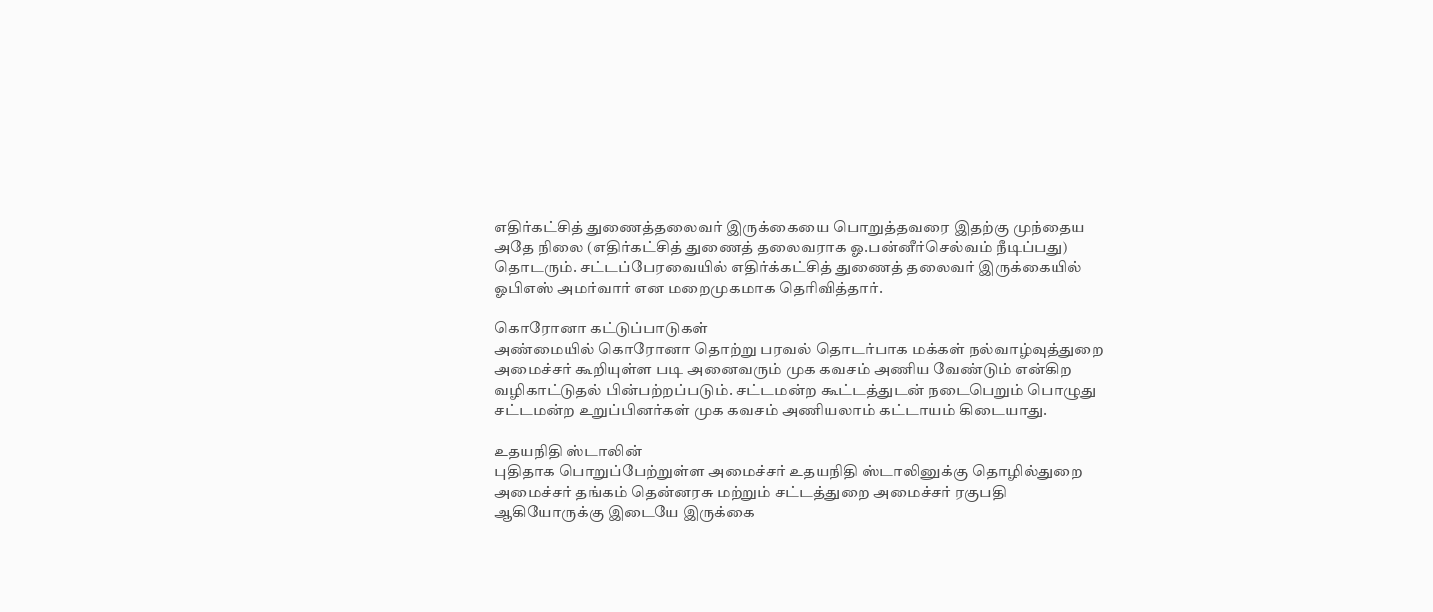எதிர்கட்சித் துணைத்தலைவர் இருக்கையை பொறுத்தவரை இதற்கு முந்தைய அதே நிலை (எதிர்கட்சித் துணைத் தலைவராக ஓ.பன்னீர்செல்வம் நீடிப்பது) தொடரும். சட்டப்பேரவையில் எதிர்க்கட்சித் துணைத் தலைவர் இருக்கையில் ஓபிஎஸ் அமர்வார் என மறைமுகமாக தெரிவித்தார்.

கொரோனா கட்டுப்பாடுகள்
அண்மையில் கொரோனா தொற்று பரவல் தொடர்பாக மக்கள் நல்வாழ்வுத்துறை அமைச்சர் கூறியுள்ள படி அனைவரும் முக கவசம் அணிய வேண்டும் என்கிற வழிகாட்டுதல் பின்பற்றப்படும். சட்டமன்ற கூட்டத்துடன் நடைபெறும் பொழுது சட்டமன்ற உறுப்பினர்கள் முக கவசம் அணியலாம் கட்டாயம் கிடையாது.

உதயநிதி ஸ்டாலின்
புதிதாக பொறுப்பேற்றுள்ள அமைச்சர் உதயநிதி ஸ்டாலினுக்கு தொழில்துறை அமைச்சர் தங்கம் தென்னரசு மற்றும் சட்டத்துறை அமைச்சர் ரகுபதி ஆகியோருக்கு இடையே இருக்கை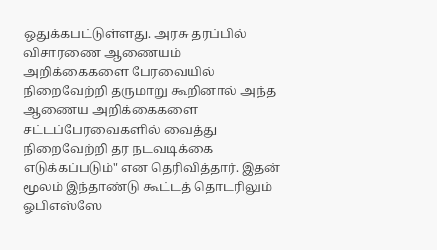ஒதுக்கபட்டுள்ளது. அரசு தரப்பில் விசாரணை ஆணையம் அறிக்கைகளை பேரவையில் நிறைவேற்றி தருமாறு கூறினால் அந்த ஆணைய அறிக்கைகளை சட்டப்பேரவைகளில் வைத்து நிறைவேற்றி தர நடவடிக்கை எடுக்கப்படும்" என தெரிவித்தார். இதன் மூலம் இந்தாண்டு கூட்டத் தொடரிலும் ஓபிஎஸ்ஸே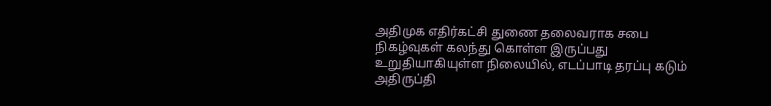அதிமுக எதிர்கட்சி துணை தலைவராக சபை நிகழ்வுகள் கலந்து கொள்ள இருப்பது உறுதியாகியுள்ள நிலையில், எடப்பாடி தரப்பு கடும் அதிருப்தி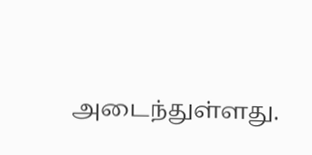அடைந்துள்ளது.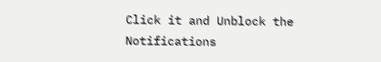Click it and Unblock the Notifications